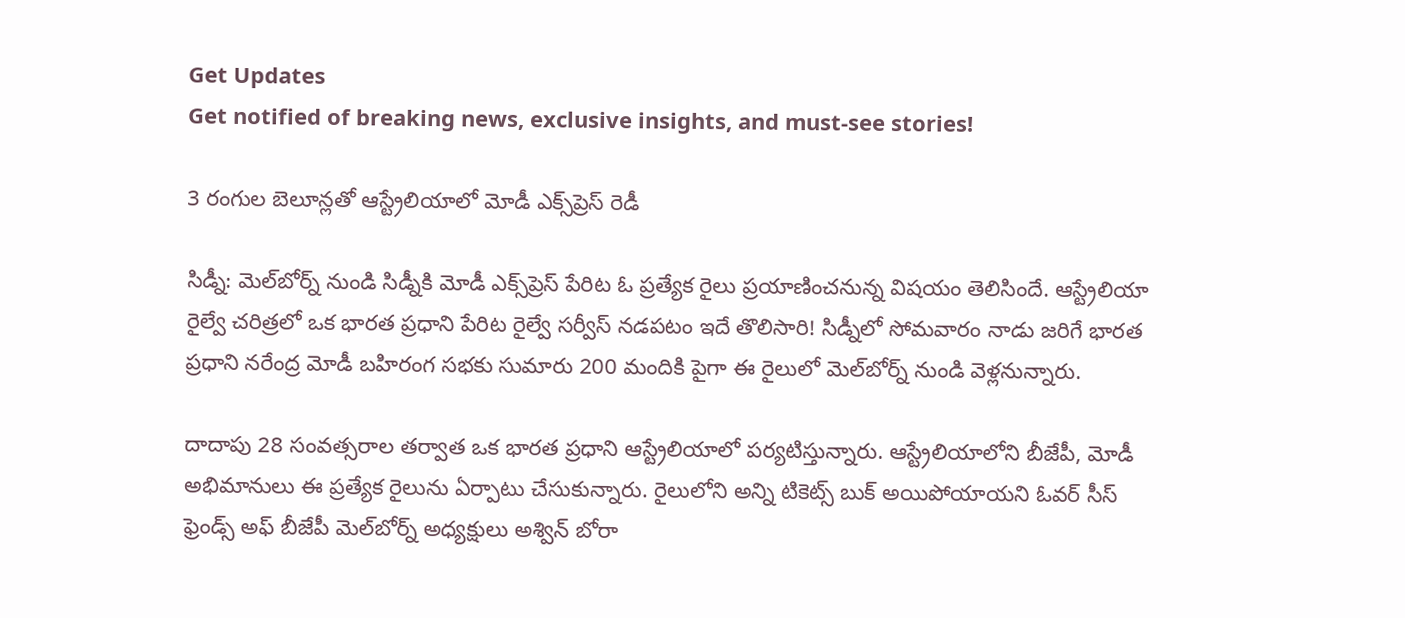Get Updates
Get notified of breaking news, exclusive insights, and must-see stories!

3 రంగుల బెలూన్లతో ఆస్ట్రేలియాలో మోడీ ఎక్స్‌ప్రెస్ రెడీ

సిడ్నీ: మెల్‌బోర్న్ నుండి సిడ్నీకి మోడీ ఎక్స్‌ప్రెస్ పేరిట ఓ ప్రత్యేక రైలు ప్రయాణించనున్న విషయం తెలిసిందే. ఆస్ట్రేలియా రైల్వే చరిత్రలో ఒక భారత ప్రధాని పేరిట రైల్వే సర్వీస్ నడపటం ఇదే తొలిసారి! సిడ్నీలో సోమవారం నాడు జరిగే భారత ప్రధాని నరేంద్ర మోడీ బహిరంగ సభకు సుమారు 200 మందికి పైగా ఈ రైలులో మెల్‌బోర్న్ నుండి వెళ్లనున్నారు.

దాదాపు 28 సంవత్సరాల తర్వాత ఒక భారత ప్రధాని ఆస్ట్రేలియాలో పర్యటిస్తున్నారు. ఆస్ట్రేలియాలోని బీజేపీ, మోడీ అభిమానులు ఈ ప్రత్యేక రైలును ఏర్పాటు చేసుకున్నారు. రైలులోని అన్ని టికెట్స్ బుక్ అయిపోయాయని ఓవర్ సీస్ ఫ్రెండ్స్ అఫ్ బీజేపీ మెల్‌బోర్న్ అధ్యక్షులు అశ్విన్ బోరా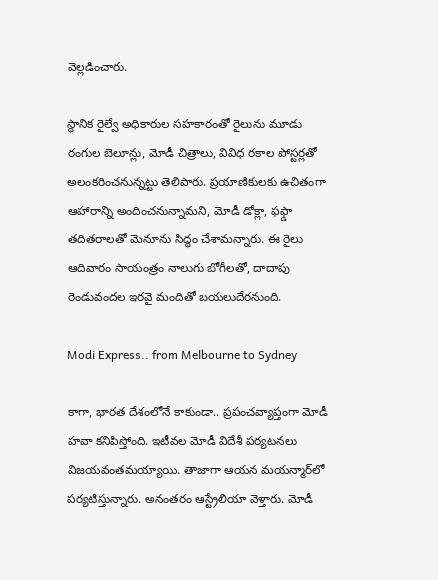వెల్లడించారు.

స్థానిక రైల్వే అధికారుల సహకారంతో రైలును మూడు రంగుల బెలూన్లు, మోడీ చిత్రాలు, వివిధ రకాల పోస్టర్లతో అలంకరించనున్నట్టు తెలిపారు. ప్రయాణికులకు ఉచితంగా ఆహారాన్ని అందించనున్నామని, మోడీ డోక్లా, ఫఫ్డా తదితరాలతో మెనూను సిద్ధం చేశామన్నారు. ఈ రైలు ఆదివారం సాయంత్రం నాలుగు బోగీలతో, దాదాపు రెండువందల ఇరవై మందితో బయలుదేరనుంది.

Modi Express.. from Melbourne to Sydney

కాగా, భారత దేశంలోనే కాకుండా.. ప్రపంచవ్యాప్తంగా మోడీ హవా కనిపిస్తోంది. ఇటీవల మోడీ విదేశీ పర్యటనలు విజయవంతమయ్యాయి. తాజాగా ఆయన మయన్మార్‌లో పర్యటిస్తున్నారు. అనంతరం ఆస్ట్రేలియా వెళ్తారు. మోడీ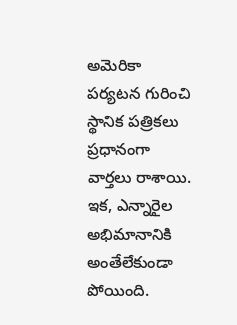అమెరికా పర్యటన గురించి స్థానిక పత్రికలు ప్రధానంగా వార్తలు రాశాయి. ఇక, ఎన్నారైల అభిమానానికి అంతేలేకుండా పోయింది.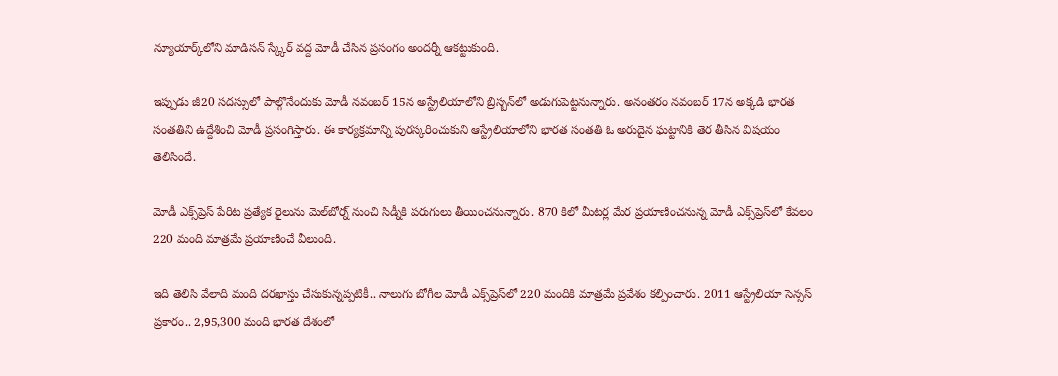న్యూయార్క్‌లోని మాడిసన్ స్క్కేర్ వద్ద మోడీ చేసిన ప్రసంగం అందర్నీ ఆకట్టుకుంది.

ఇప్పుడు జీ20 సదస్సులో పాల్గొనేందుకు మోడీ నవంబర్ 15న అస్ట్రేలియాలోని బ్రిస్బన్‌లో అడుగుపెట్టనున్నారు. అనంతరం నవంబర్ 17న అక్కడి భారత సంతతిని ఉద్దేశించి మోడీ ప్రసంగిస్తారు. ఈ కార్యక్రమాన్ని పురస్కరించుకుని ఆస్ట్రేలియాలోని భారత సంతతి ఓ అరుదైన ఘట్టానికి తెర తీసిన విషయం తెలిసిందే.

మోడీ ఎక్స్‌ప్రెస్ పేరిట ప్రత్యేక రైలును మెల్‌బోర్న్ నుంచి సిడ్నీకి పరుగులు తీయించనున్నారు. 870 కిలో మీటర్ల మేర ప్రయాణించనున్న మోడీ ఎక్స్‌ప్రెస్‌లో కేవలం 220 మంది మాత్రమే ప్రయాణించే వీలుంది.

ఇది తెలిసి వేలాది మంది దరఖాస్తు చేసుకున్నప్పటికీ.. నాలుగు బోగీల మోడీ ఎక్స్‌ప్రెస్‌లో 220 మందికి మాత్రమే ప్రవేశం కల్పించారు. 2011 ఆస్ట్రేలియా సెన్సస్ ప్రకారం.. 2,95,300 మంది భారత దేశంలో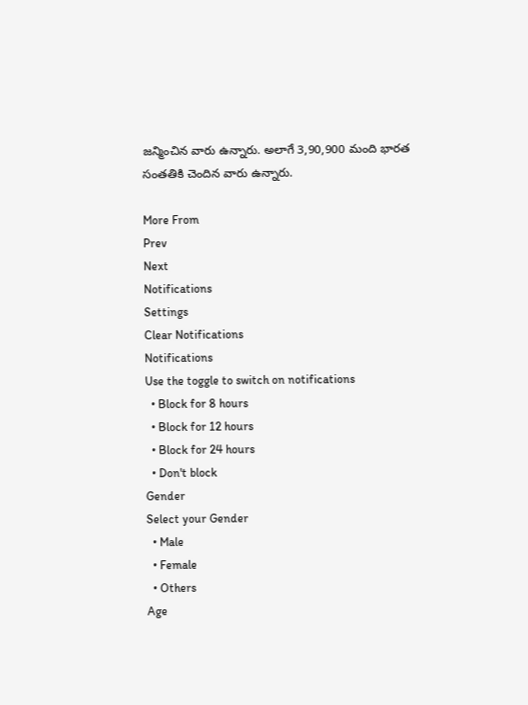జన్మించిన వారు ఉన్నారు. అలాగే 3,90,900 మంది భారత సంతతికి చెందిన వారు ఉన్నారు.

More From
Prev
Next
Notifications
Settings
Clear Notifications
Notifications
Use the toggle to switch on notifications
  • Block for 8 hours
  • Block for 12 hours
  • Block for 24 hours
  • Don't block
Gender
Select your Gender
  • Male
  • Female
  • Others
Age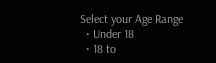Select your Age Range
  • Under 18
  • 18 to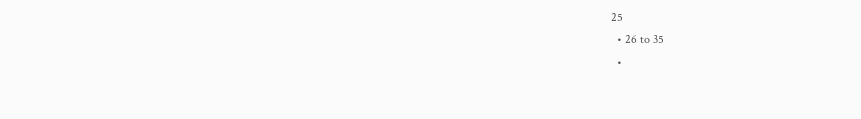25
  • 26 to 35
  •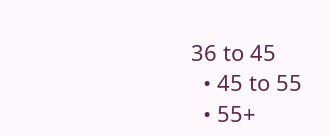36 to 45
  • 45 to 55
  • 55+